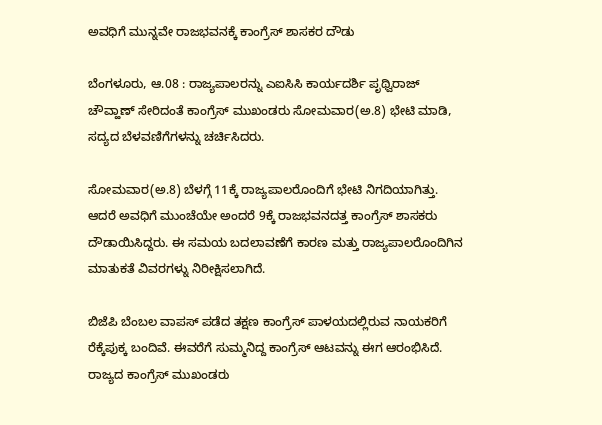ಅವಧಿಗೆ ಮುನ್ನವೇ ರಾಜಭವನಕ್ಕೆ ಕಾಂಗ್ರೆಸ್ ಶಾಸಕರ ದೌಡು

ಬೆಂಗಳೂರು, ಆ.08 : ರಾಜ್ಯಪಾಲರನ್ನು ಎಐಸಿಸಿ ಕಾರ್ಯದರ್ಶಿ ಪೃಥ್ವಿರಾಜ್ ಚೌವ್ಹಾಣ್ ಸೇರಿದಂತೆ ಕಾಂಗ್ರೆಸ್ ಮುಖಂಡರು ಸೋಮವಾರ(ಅ.8) ಭೇಟಿ ಮಾಡಿ, ಸದ್ಯದ ಬೆಳವಣಿಗೆಗಳನ್ನು ಚರ್ಚಿಸಿದರು.

ಸೋಮವಾರ(ಅ.8) ಬೆಳಗ್ಗೆ 11ಕ್ಕೆ ರಾಜ್ಯಪಾಲರೊಂದಿಗೆ ಭೇಟಿ ನಿಗದಿಯಾಗಿತ್ತು. ಆದರೆ ಅವಧಿಗೆ ಮುಂಚೆಯೇ ಅಂದರೆ 9ಕ್ಕೆ ರಾಜಭವನದತ್ತ ಕಾಂಗ್ರೆಸ್ ಶಾಸಕರು ದೌಡಾಯಿಸಿದ್ದರು. ಈ ಸಮಯ ಬದಲಾವಣೆಗೆ ಕಾರಣ ಮತ್ತು ರಾಜ್ಯಪಾಲರೊಂದಿಗಿನ ಮಾತುಕತೆ ವಿವರಗಳ್ನು ನಿರೀಕ್ಷಿಸಲಾಗಿದೆ.

ಬಿಜೆಪಿ ಬೆಂಬಲ ವಾಪಸ್ ಪಡೆದ ತಕ್ಷಣ ಕಾಂಗ್ರೆಸ್ ಪಾಳಯದಲ್ಲಿರುವ ನಾಯಕರಿಗೆ ರೆಕ್ಕೆಪುಕ್ಕ ಬಂದಿವೆ. ಈವರೆಗೆ ಸುಮ್ಮನಿದ್ದ ಕಾಂಗ್ರೆಸ್ ಆಟವನ್ನು ಈಗ ಆರಂಭಿಸಿದೆ. ರಾಜ್ಯದ ಕಾಂಗ್ರೆಸ್ ಮುಖಂಡರು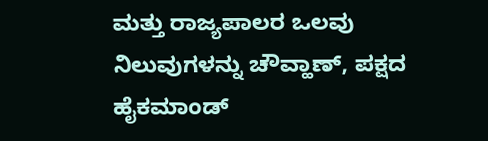ಮತ್ತು ರಾಜ್ಯಪಾಲರ ಒಲವು ನಿಲುವುಗಳನ್ನು ಚೌವ್ಹಾಣ್, ಪಕ್ಷದ ಹೈಕಮಾಂಡ್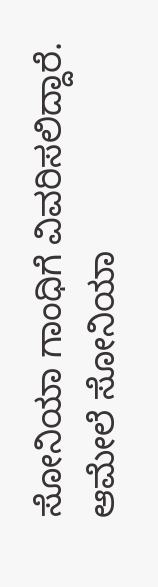ಸೋನಿಯಾ ಗಾಂಧಿಗೆ ವಿವರಿಸಲಿದ್ದಾರೆ. ಆಮೇಲೆ ಸೋನಿಯಾ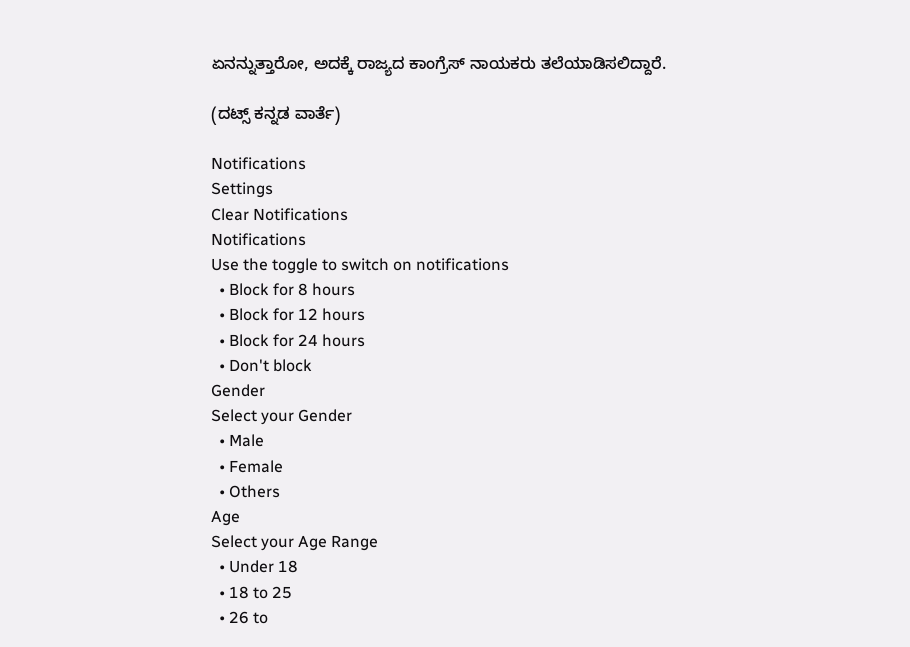ಏನನ್ನುತ್ತಾರೋ, ಅದಕ್ಕೆ ರಾಜ್ಯದ ಕಾಂಗ್ರೆಸ್ ನಾಯಕರು ತಲೆಯಾಡಿಸಲಿದ್ದಾರೆ.

(ದಟ್ಸ್ ಕನ್ನಡ ವಾರ್ತೆ)

Notifications
Settings
Clear Notifications
Notifications
Use the toggle to switch on notifications
  • Block for 8 hours
  • Block for 12 hours
  • Block for 24 hours
  • Don't block
Gender
Select your Gender
  • Male
  • Female
  • Others
Age
Select your Age Range
  • Under 18
  • 18 to 25
  • 26 to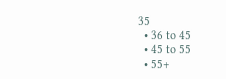35
  • 36 to 45
  • 45 to 55
  • 55+